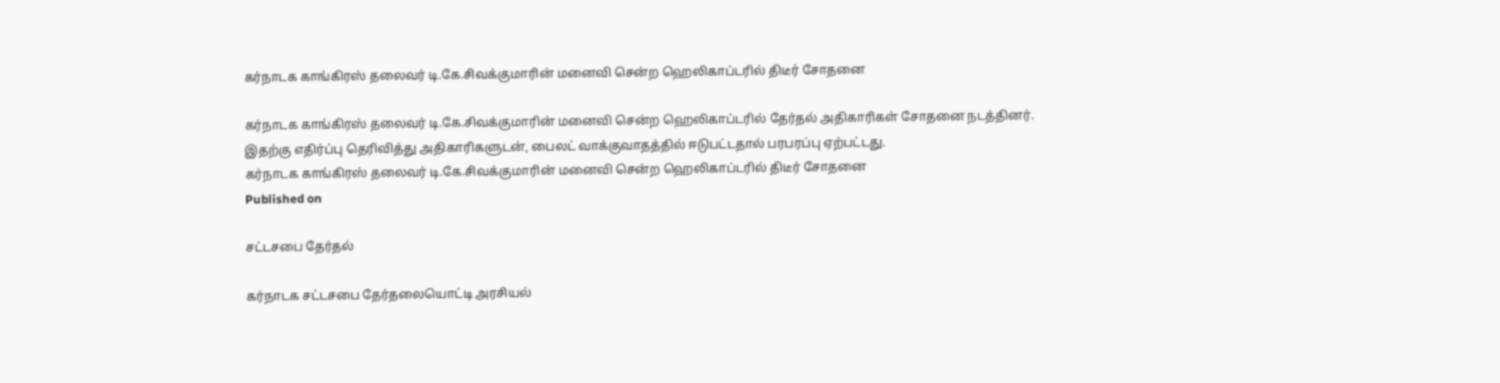கர்நாடக காங்கிரஸ் தலைவர் டி.கே.சிவக்குமாரின் மனைவி சென்ற ஹெலிகாப்டரில் திடீர் சோதனை

கர்நாடக காங்கிரஸ் தலைவர் டி.கே.சிவக்குமாரின் மனைவி சென்ற ஹெலிகாப்டரில் தேர்தல் அதிகாரிகள் சோதனை நடத்தினர். இதற்கு எதிர்ப்பு தெரிவித்து அதிகாரிகளுடன், பைலட் வாக்குவாதத்தில் ஈடுபட்டதால் பரபரப்பு ஏற்பட்டது.
கர்நாடக காங்கிரஸ் தலைவர் டி.கே.சிவக்குமாரின் மனைவி சென்ற ஹெலிகாப்டரில் திடீர் சோதனை
Published on

சட்டசபை தேர்தல்

கர்நாடக சட்டசபை தேர்தலையொட்டி அரசியல்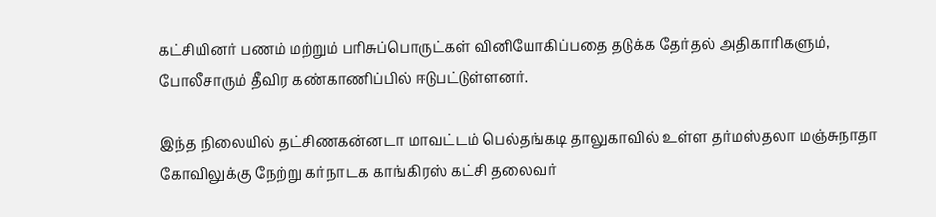கட்சியினர் பணம் மற்றும் பரிசுப்பொருட்கள் வினியோகிப்பதை தடுக்க தேர்தல் அதிகாரிகளும், போலீசாரும் தீவிர கண்காணிப்பில் ஈடுபட்டுள்ளனர்.

இந்த நிலையில் தட்சிணகன்னடா மாவட்டம் பெல்தங்கடி தாலுகாவில் உள்ள தர்மஸ்தலா மஞ்சுநாதா கோவிலுக்கு நேற்று கர்நாடக காங்கிரஸ் கட்சி தலைவர்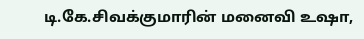டி.கே.சிவக்குமாரின் மனைவி உஷா,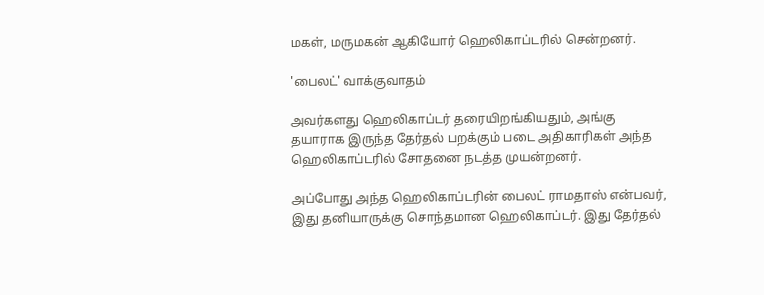மகள், மருமகன் ஆகியோர் ஹெலிகாப்டரில் சென்றனர்.

'பைலட்' வாக்குவாதம்

அவர்களது ஹெலிகாப்டர் தரையிறங்கியதும், அங்கு தயாராக இருந்த தேர்தல் பறக்கும் படை அதிகாரிகள் அந்த ஹெலிகாப்டரில் சோதனை நடத்த முயன்றனர்.

அப்போது அந்த ஹெலிகாப்டரின் பைலட் ராமதாஸ் என்பவர், இது தனியாருக்கு சொந்தமான ஹெலிகாப்டர். இது தேர்தல்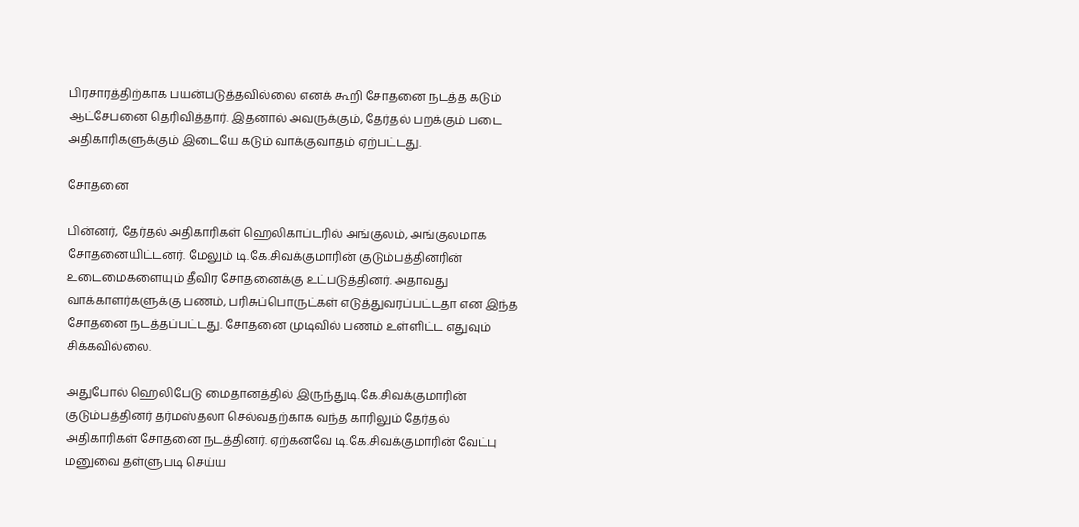பிரசாரத்திற்காக பயன்படுத்தவில்லை எனக் கூறி சோதனை நடத்த கடும் ஆட்சேபனை தெரிவித்தார். இதனால் அவருக்கும், தேர்தல் பறக்கும் படை அதிகாரிகளுக்கும் இடையே கடும் வாக்குவாதம் ஏற்பட்டது.

சோதனை

பின்னர், தேர்தல் அதிகாரிகள் ஹெலிகாப்டரில் அங்குலம், அங்குலமாக சோதனையிட்டனர். மேலும் டி.கே.சிவக்குமாரின் குடும்பத்தினரின் உடைமைகளையும் தீவிர சோதனைக்கு உட்படுத்தினர். அதாவது வாக்காளர்களுக்கு பணம், பரிசுப்பொருட்கள் எடுத்துவரப்பட்டதா என இந்த சோதனை நடத்தப்பட்டது. சோதனை முடிவில் பணம் உள்ளிட்ட எதுவும் சிக்கவில்லை.

அதுபோல் ஹெலிபேடு மைதானத்தில் இருந்துடி.கே.சிவக்குமாரின் குடும்பத்தினர் தர்மஸ்தலா செல்வதற்காக வந்த காரிலும் தேர்தல் அதிகாரிகள் சோதனை நடத்தினர். ஏற்கனவே டி.கே.சிவக்குமாரின் வேட்பு மனுவை தள்ளுபடி செய்ய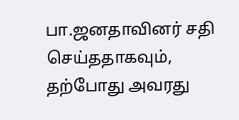பா.ஜனதாவினர் சதி செய்ததாகவும், தற்போது அவரது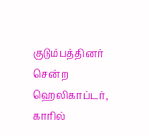குடும்பத்தினர் சென்ற ஹெலிகாப்டர், காரில்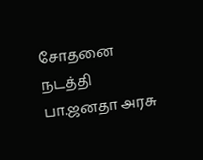சோதனை நடத்தி பா.ஜனதா அரசு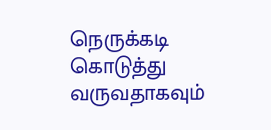நெருக்கடி கொடுத்து வருவதாகவும்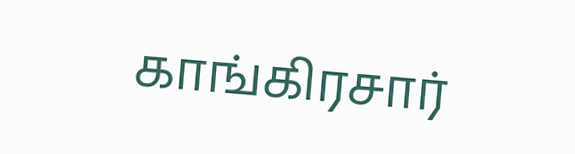காங்கிரசார்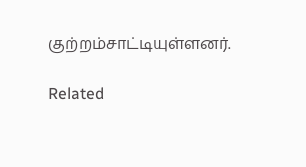குற்றம்சாட்டியுள்ளனர்.

Related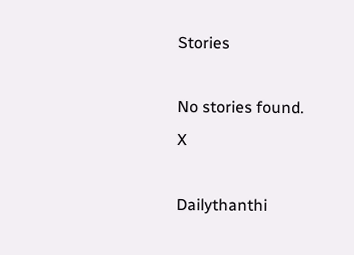Stories

No stories found.
X

Dailythanthi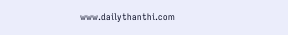www.dailythanthi.com